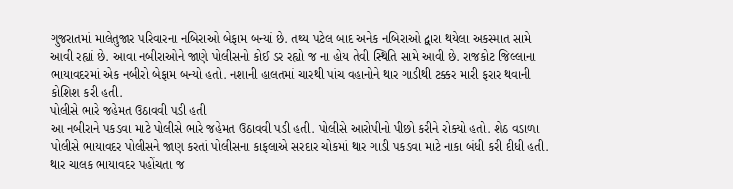ગુજરાતમાં માલેતુજાર પરિવારના નબિરાઓ બેફામ બન્યાં છે. તથ્ય પટેલ બાદ અનેક નબિરાઓ દ્વારા થયેલા અકસ્માત સામે આવી રહ્યાં છે. આવા નબીરાઓને જાણે પોલીસનો કોઈ ડર રહ્યો જ ના હોય તેવી સ્થિતિ સામે આવી છે. રાજકોટ જિલ્લાના ભાયાવદરમાં એક નબીરો બેફામ બન્યો હતો. નશાની હાલતમાં ચારથી પાંચ વહાનોને થાર ગાડીથી ટક્કર મારી ફરાર થવાની કોશિશ કરી હતી.
પોલીસે ભારે જહેમત ઉઠાવવી પડી હતી
આ નબીરાને પકડવા માટે પોલીસે ભારે જહેમત ઉઠાવવી પડી હતી. પોલીસે આરોપીનો પીછો કરીને રોક્યો હતો. શેઠ વડાળા પોલીસે ભાયાવદર પોલીસને જાણ કરતાં પોલીસના કાફલાએ સરદાર ચોકમાં થાર ગાડી પકડવા માટે નાકા બંધી કરી દીધી હતી. થાર ચાલક ભાયાવદર પહોંચતા જ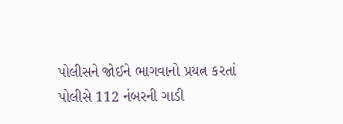પોલીસને જોઈને ભાગવાનો પ્રયત્ન કરતાં પોલીસે 112 નંબરની ગાડી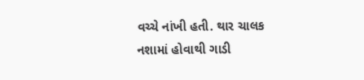વચ્ચે નાંખી હતી. થાર ચાલક નશામાં હોવાથી ગાડી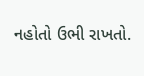નહોતો ઉભી રાખતો.